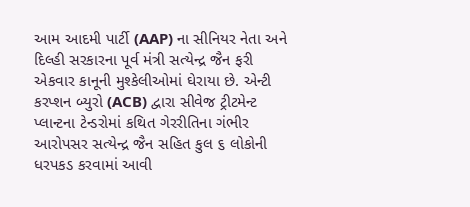આમ આદમી પાર્ટી (AAP) ના સીનિયર નેતા અને દિલ્હી સરકારના પૂર્વ મંત્રી સત્યેન્દ્ર જૈન ફરી એકવાર કાનૂની મુશ્કેલીઓમાં ઘેરાયા છે. એન્ટી કરપ્શન બ્યુરો (ACB) દ્વારા સીવેજ ટ્રીટમેન્ટ પ્લાન્ટના ટેન્ડરોમાં કથિત ગેરરીતિના ગંભીર આરોપસર સત્યેન્દ્ર જૈન સહિત કુલ ૬ લોકોની ધરપકડ કરવામાં આવી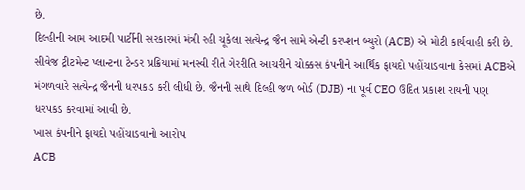છે.
દિલ્હીની આમ આદમી પાર્ટીની સરકારમાં મંત્રી રહી ચૂકેલા સત્યેન્દ્ર જૈન સામે એન્ટી કરપ્શન બ્યુરો (ACB) એ મોટી કાર્યવાહી કરી છે. સીવેજ ટ્રીટમેન્ટ પ્લાન્ટના ટેન્ડર પ્રક્રિયામાં મનસ્વી રીતે ગેરરીતિ આચરીને ચોક્કસ કંપનીને આર્થિક ફાયદો પહોંચાડવાના કેસમાં ACBએ મંગળવારે સત્યેન્દ્ર જૈનની ધરપકડ કરી લીધી છે. જૈનની સાથે દિલ્હી જળ બોર્ડ (DJB) ના પૂર્વ CEO ઉદિત પ્રકાશ રાયની પણ ધરપકડ કરવામાં આવી છે.
ખાસ કંપનીને ફાયદો પહોંચાડવાનો આરોપ
ACB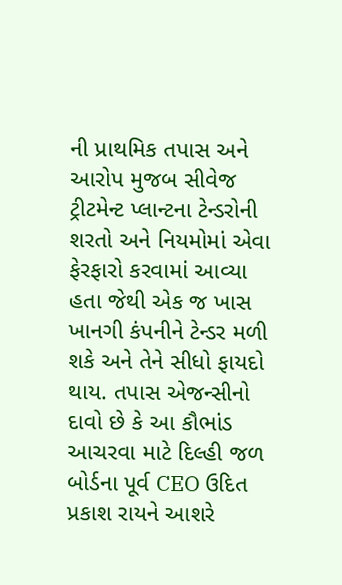ની પ્રાથમિક તપાસ અને આરોપ મુજબ સીવેજ ટ્રીટમેન્ટ પ્લાન્ટના ટેન્ડરોની શરતો અને નિયમોમાં એવા ફેરફારો કરવામાં આવ્યા હતા જેથી એક જ ખાસ ખાનગી કંપનીને ટેન્ડર મળી શકે અને તેને સીધો ફાયદો થાય. તપાસ એજન્સીનો દાવો છે કે આ કૌભાંડ આચરવા માટે દિલ્હી જળ બોર્ડના પૂર્વ CEO ઉદિત પ્રકાશ રાયને આશરે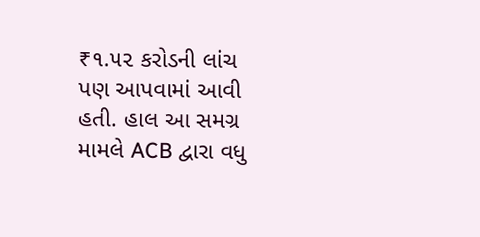₹૧.૫૨ કરોડની લાંચ પણ આપવામાં આવી હતી. હાલ આ સમગ્ર મામલે ACB દ્વારા વધુ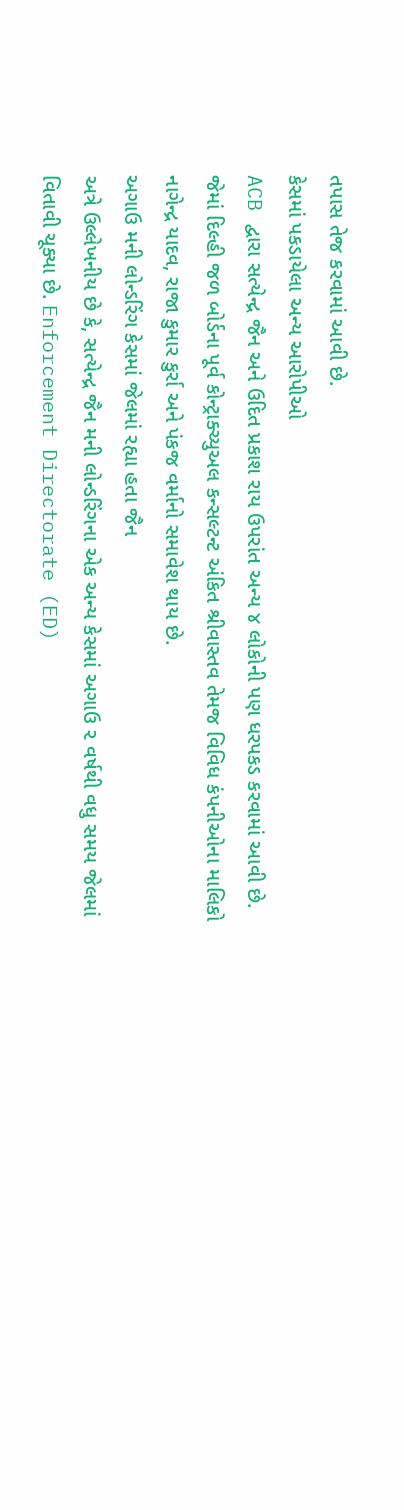તપાસ તેજ કરવામાં આવી છે.
કેસમાં પકડાયેલા અન્ય આરોપીઓ
ACB દ્વારા સત્યેન્દ્ર જૈન અને ઉદિત પ્રકાશ રાય ઉપરાંત અન્ય ૪ લોકોની પણ ધરપકડ કરવામાં આવી છે. જેમાં દિલ્હી જળ બોર્ડના પૂર્વ કોન્ટ્રાક્ચ્યુઅલ કન્સલ્ટન્ટ અંકિત શ્રીવાસ્તવ તેમજ વિવિધ કંપનીઓના માલિકો નાગેન્દ્ર યાદવ, રાજા કુમાર કુર્રા અને પંકજ વર્માનો સમાવેશ થાય છે.
અગાઉ મની લોન્ડરિંગ કેસમાં જેલમાં રહ્યા હતા જૈન
અત્રે ઉલ્લેખનીય છે કે, સત્યેન્દ્ર જૈન મની લોન્ડરિંગના એક અન્ય કેસમાં અગાઉ ૨ વર્ષથી વધુ સમય જેલમાં વિતાવી ચૂક્યા છે. Enforcement Directorate (ED)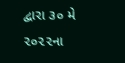દ્વારા ૩૦ મે ૨૦૨૨ના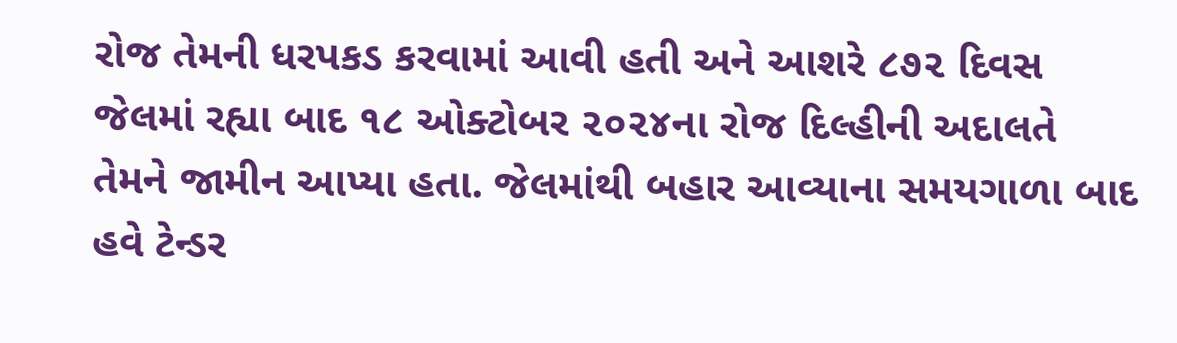રોજ તેમની ધરપકડ કરવામાં આવી હતી અને આશરે ૮૭૨ દિવસ જેલમાં રહ્યા બાદ ૧૮ ઓક્ટોબર ૨૦૨૪ના રોજ દિલ્હીની અદાલતે તેમને જામીન આપ્યા હતા. જેલમાંથી બહાર આવ્યાના સમયગાળા બાદ હવે ટેન્ડર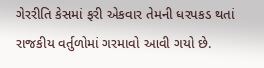ગેરરીતિ કેસમાં ફરી એકવાર તેમની ધરપકડ થતાં રાજકીય વર્તુળોમાં ગરમાવો આવી ગયો છે.